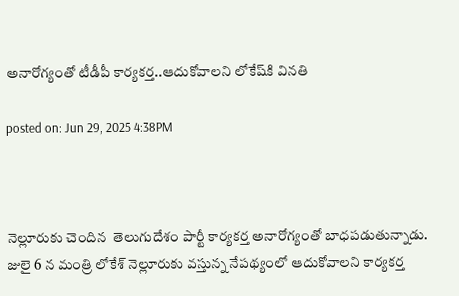అనారోగ్యంతో టీడీపీ కార్యకర్త..ఆదుకోవాలని లోకేష్‌కి వినతి

posted on: Jun 29, 2025 4:38PM



నెల్లూరుకు చెందిన  తెలుగుదేశం పార్టీ కార్యకర్త అనారోగ్యంతో బాధపడుతున్నాడు. జులై 6 న మంత్రి లోకేశ్ నెల్లూరుకు వస్తున్న నేపథ్యంలో ఆదుకోవాలని కార్యకర్త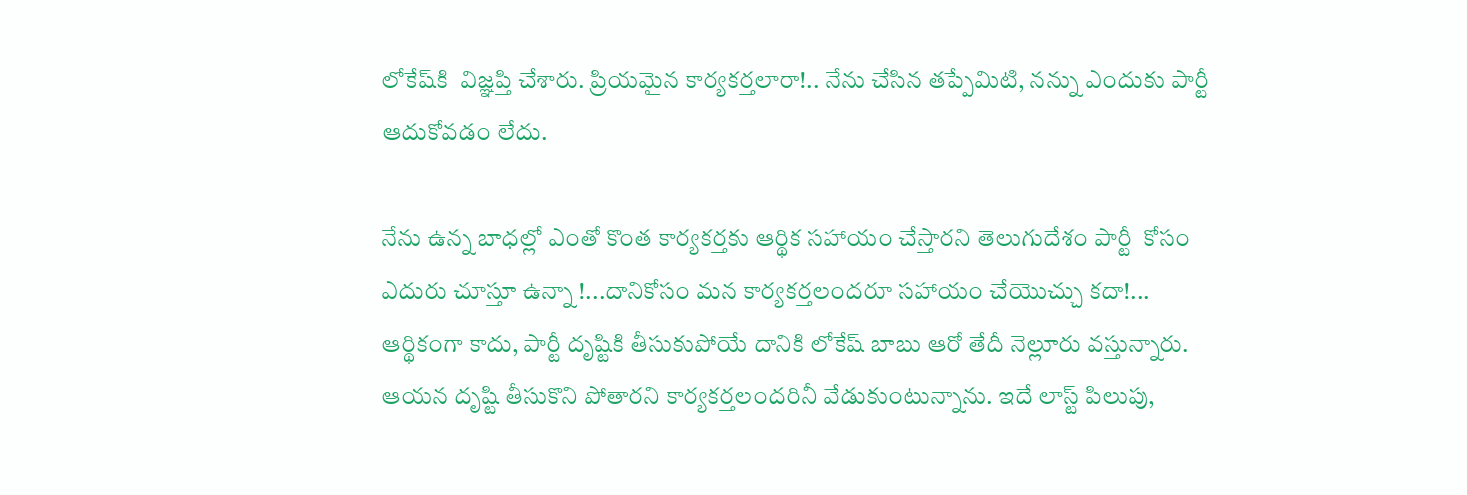లోకేష్‌కి  విజ్ఞప్తి చేశారు. ప్రియమైన కార్యకర్తలారా!.. నేను చేసిన తప్పేమిటి, నన్ను ఎందుకు పార్టీ ఆదుకోవడం లేదు.

నేను ఉన్న బాధల్లో ఎంతో కొంత కార్యకర్తకు ఆర్థిక సహాయం చేస్తారని తెలుగుదేశం పార్టీ  కోసం ఎదురు చూస్తూ ఉన్నా !...దానికోసం మన కార్యకర్తలందరూ సహాయం చేయొచ్చు కదా!... ఆర్థికంగా కాదు, పార్టీ దృష్టికి తీసుకుపోయే దానికి లోకేష్ బాబు ఆరో తేదీ నెల్లూరు వస్తున్నారు. ఆయన దృష్టి తీసుకొని పోతారని కార్యకర్తలందరినీ వేడుకుంటున్నాను. ఇదే లాస్ట్ పిలుపు,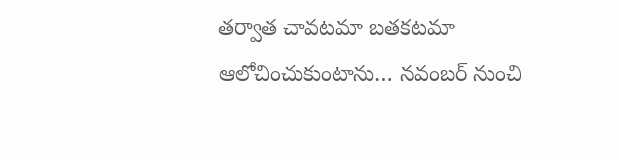తర్వాత చావటమా బతకటమా ఆలోచించుకుంటాను… నవంబర్ నుంచి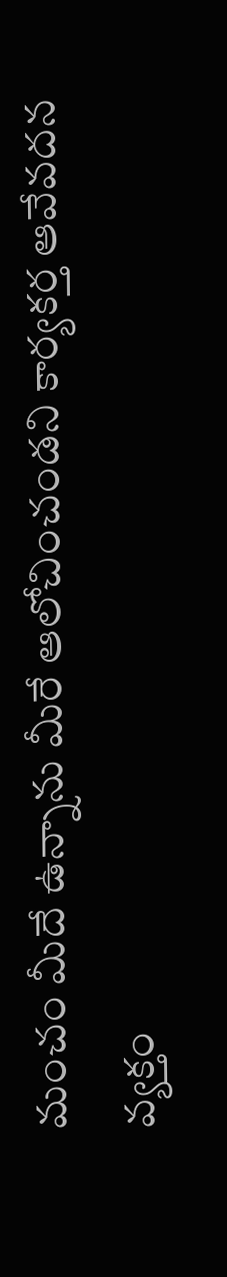మంచం మీదే ఉన్నాను మీరే ఆలోచించండని కార్యకర్త ఆవేవదన వ్యక్తం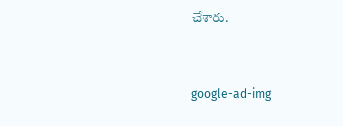చేశారు.


google-ad-img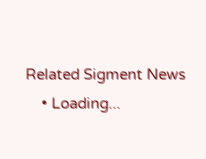Related Sigment News
    • Loading...